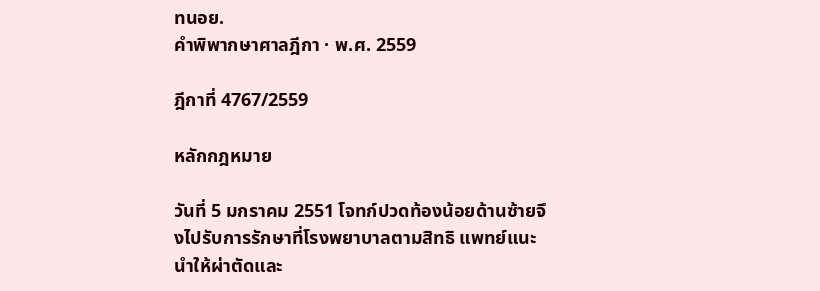ทนอย.
คำพิพากษาศาลฎีกา · พ.ศ. 2559

ฎีกาที่ 4767/2559

หลักกฎหมาย

วันที่ 5 มกราคม 2551 โจทก์ปวดท้องน้อยด้านซ้ายจึงไปรับการรักษาที่โรงพยาบาลตามสิทธิ แพทย์แนะนำให้ผ่าตัดและ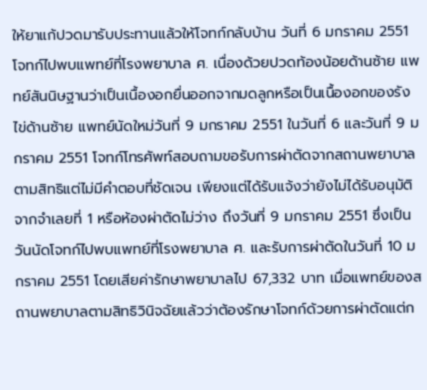ให้ยาแก้ปวดมารับประทานแล้วให้โจทก์กลับบ้าน วันที่ 6 มกราคม 2551 โจทก์ไปพบแพทย์ที่โรงพยาบาล ศ. เนื่องด้วยปวดท้องน้อยด้านซ้าย แพทย์สันนิษฐานว่าเป็นเนื้องอกยื่นออกจากมดลูกหรือเป็นเนื้องอกของรังไข่ด้านซ้าย แพทย์นัดใหม่วันที่ 9 มกราคม 2551 ในวันที่ 6 และวันที่ 9 มกราคม 2551 โจทก์โทรศัพท์สอบถามขอรับการผ่าตัดจากสถานพยาบาลตามสิทธิแต่ไม่มีคำตอบที่ชัดเจน เพียงแต่ได้รับแจ้งว่ายังไม่ได้รับอนุมัติจากจำเลยที่ 1 หรือห้องผ่าตัดไม่ว่าง ถึงวันที่ 9 มกราคม 2551 ซึ่งเป็นวันนัดโจทก์ไปพบแพทย์ที่โรงพยาบาล ศ. และรับการผ่าตัดในวันที่ 10 มกราคม 2551 โดยเสียค่ารักษาพยาบาลไป 67,332 บาท เมื่อแพทย์ของสถานพยาบาลตามสิทธิวินิจฉัยแล้วว่าต้องรักษาโจทก์ด้วยการผ่าตัดแต่ก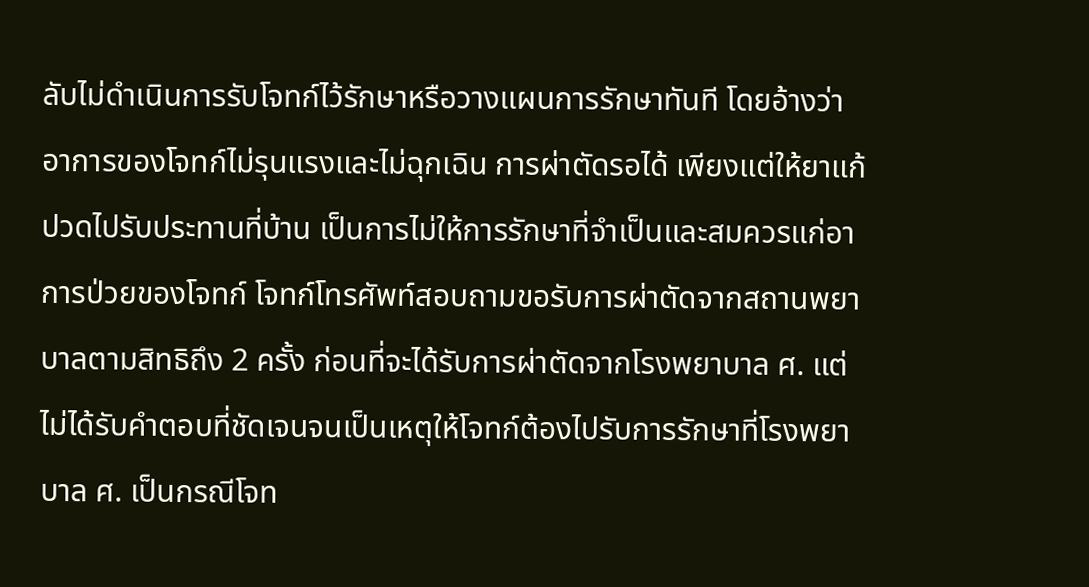ลับไม่ดำเนินการรับโจทก์ไว้รักษาหรือวางแผนการรักษาทันที โดยอ้างว่าอาการของโจทก์ไม่รุนแรงและไม่ฉุกเฉิน การผ่าตัดรอได้ เพียงแต่ให้ยาแก้ปวดไปรับประทานที่บ้าน เป็นการไม่ให้การรักษาที่จำเป็นและสมควรแก่อาการป่วยของโจทก์ โจทก์โทรศัพท์สอบถามขอรับการผ่าตัดจากสถานพยาบาลตามสิทธิถึง 2 ครั้ง ก่อนที่จะได้รับการผ่าตัดจากโรงพยาบาล ศ. แต่ไม่ได้รับคำตอบที่ชัดเจนจนเป็นเหตุให้โจทก์ต้องไปรับการรักษาที่โรงพยาบาล ศ. เป็นกรณีโจท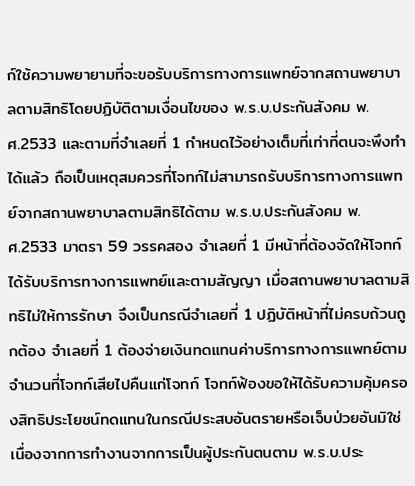ก์ใช้ความพยายามที่จะขอรับบริการทางการแพทย์จากสถานพยาบาลตามสิทธิโดยปฏิบัติตามเงื่อนไขของ พ.ร.บ.ประกันสังคม พ.ศ.2533 และตามที่จำเลยที่ 1 กำหนดไว้อย่างเต็มที่เท่าที่ตนจะพึงทำได้แล้ว ถือเป็นเหตุสมควรที่โจทก์ไม่สามารถรับบริการทางการแพทย์จากสถานพยาบาลตามสิทธิได้ตาม พ.ร.บ.ประกันสังคม พ.ศ.2533 มาตรา 59 วรรคสอง จำเลยที่ 1 มีหน้าที่ต้องจัดให้โจทก์ได้รับบริการทางการแพทย์และตามสัญญา เมื่อสถานพยาบาลตามสิทธิไม่ให้การรักษา จึงเป็นกรณีจำเลยที่ 1 ปฏิบัติหน้าที่ไม่ครบถ้วนถูกต้อง จำเลยที่ 1 ต้องจ่ายเงินทดแทนค่าบริการทางการแพทย์ตามจำนวนที่โจทก์เสียไปคืนแก่โจทก์ โจทก์ฟ้องขอให้ได้รับความคุ้มครองสิทธิประโยชน์ทดแทนในกรณีประสบอันตรายหรือเจ็บป่วยอันมิใช่เนื่องจากการทำงานจากการเป็นผู้ประกันตนตาม พ.ร.บ.ประ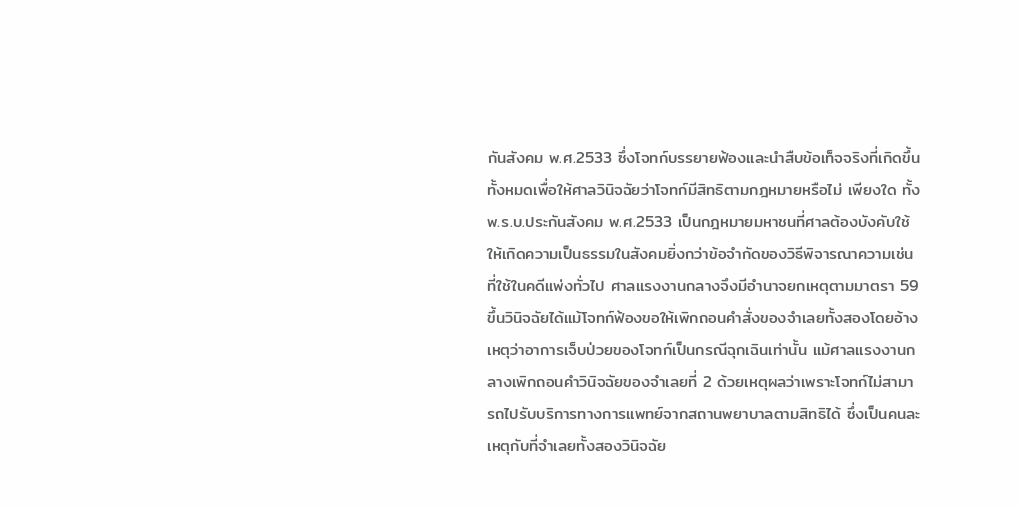กันสังคม พ.ศ.2533 ซึ่งโจทก์บรรยายฟ้องและนำสืบข้อเท็จจริงที่เกิดขึ้นทั้งหมดเพื่อให้ศาลวินิจฉัยว่าโจทก์มีสิทธิตามกฎหมายหรือไม่ เพียงใด ทั้ง พ.ร.บ.ประกันสังคม พ.ศ.2533 เป็นกฎหมายมหาชนที่ศาลต้องบังคับใช้ให้เกิดความเป็นธรรมในสังคมยิ่งกว่าข้อจำกัดของวิธีพิจารณาความเช่นที่ใช้ในคดีแพ่งทั่วไป ศาลแรงงานกลางจึงมีอำนาจยกเหตุตามมาตรา 59 ขึ้นวินิจฉัยได้แม้โจทก์ฟ้องขอให้เพิกถอนคำสั่งของจำเลยทั้งสองโดยอ้างเหตุว่าอาการเจ็บป่วยของโจทก์เป็นกรณีฉุกเฉินเท่านั้น แม้ศาลแรงงานกลางเพิกถอนคำวินิจฉัยของจำเลยที่ 2 ด้วยเหตุผลว่าเพราะโจทก์ไม่สามารถไปรับบริการทางการแพทย์จากสถานพยาบาลตามสิทธิได้ ซึ่งเป็นคนละเหตุกับที่จำเลยทั้งสองวินิจฉัย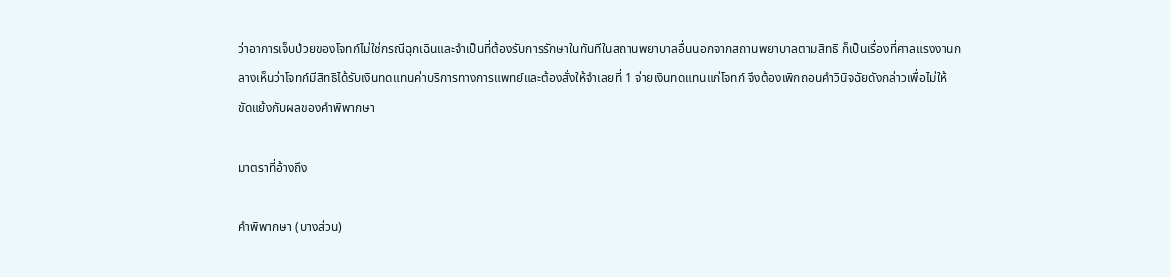ว่าอาการเจ็บป่วยของโจทก์ไม่ใช่กรณีฉุกเฉินและจำเป็นที่ต้องรับการรักษาในทันทีในสถานพยาบาลอื่นนอกจากสถานพยาบาลตามสิทธิ ก็เป็นเรื่องที่ศาลแรงงานกลางเห็นว่าโจทก์มีสิทธิได้รับเงินทดแทนค่าบริการทางการแพทย์และต้องสั่งให้จำเลยที่ 1 จ่ายเงินทดแทนแก่โจทก์ จึงต้องเพิกถอนคำวินิจฉัยดังกล่าวเพื่อไม่ให้ขัดแย้งกับผลของคำพิพากษา

มาตราที่อ้างถึง

คำพิพากษา (บางส่วน)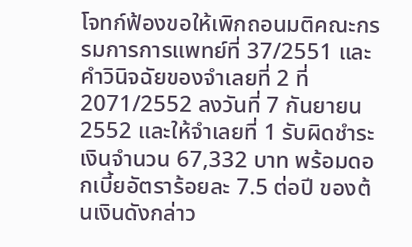โจทก์ฟ้องขอให้เพิกถอนมติคณะกรรมการการแพทย์ที่ 37/2551 และคำวินิจฉัยของจำเลยที่ 2 ที่ 2071/2552 ลงวันที่ 7 กันยายน 2552 และให้จำเลยที่ 1 รับผิดชำระเงินจำนวน 67,332 บาท พร้อมดอกเบี้ยอัตราร้อยละ 7.5 ต่อปี ของต้นเงินดังกล่าว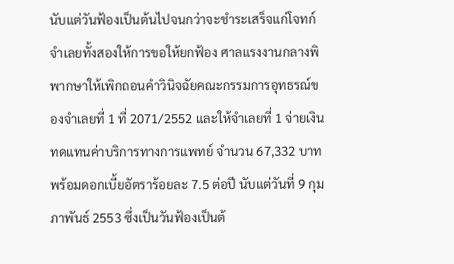นับแต่วันฟ้องเป็นต้นไปจนกว่าจะชำระเสร็จแก่โจทก์ จำเลยทั้งสองให้การขอให้ยกฟ้อง ศาลแรงงานกลางพิพากษาให้เพิกถอนคำวินิจฉัยคณะกรรมการอุทธรณ์ของจำเลยที่ 1 ที่ 2071/2552 และให้จำเลยที่ 1 จ่ายเงินทดแทนค่าบริการทางการแพทย์ จำนวน 67,332 บาท พร้อมดอกเบี้ยอัตราร้อยละ 7.5 ต่อปี นับแต่วันที่ 9 กุมภาพันธ์ 2553 ซึ่งเป็นวันฟ้องเป็นต้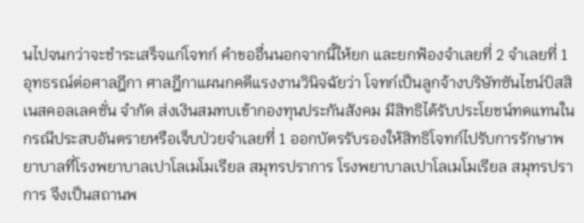นไปจนกว่าจะชำระเสร็จแก่โจทก์ คำขออื่นนอกจากนี้ให้ยก และยกฟ้องจำเลยที่ 2 จำเลยที่ 1 อุทธรณ์ต่อศาลฎีกา ศาลฎีกาแผนกคดีแรงงานวินิจฉัยว่า โจทก์เป็นลูกจ้างบริษัทซันไชน์บิสสิเนสคอลเลคชั่น จำกัด ส่งเงินสมทบเข้ากองทุนประกันสังคม มีสิทธิได้รับประโยชน์ทดแทนในกรณีประสบอันตรายหรือเจ็บป่วยจำเลยที่ 1 ออกบัตรรับรองให้สิทธิโจทก์ไปรับการรักษาพยาบาลที่โรงพยาบาลเปาโลเมโมเรียล สมุทรปราการ โรงพยาบาลเปาโลเมโมเรียล สมุทรปราการ จึงเป็นสถานพ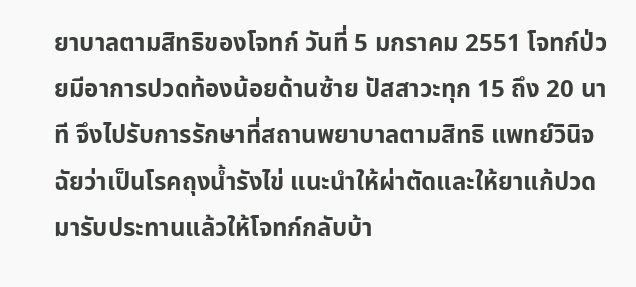ยาบาลตามสิทธิของโจทก์ วันที่ 5 มกราคม 2551 โจทก์ป่วยมีอาการปวดท้องน้อยด้านซ้าย ปัสสาวะทุก 15 ถึง 20 นาที จึงไปรับการรักษาที่สถานพยาบาลตามสิทธิ แพทย์วินิจฉัยว่าเป็นโรคถุงน้ำรังไข่ แนะนำให้ผ่าตัดและให้ยาแก้ปวดมารับประทานแล้วให้โจทก์กลับบ้า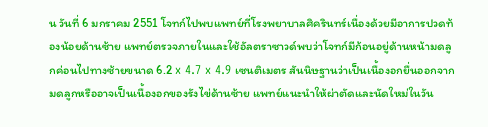น วันที่ 6 มกราคม 2551 โจทก์ไปพบแพทย์ที่โรงพยาบาลศิครินทร์เนื่องด้วยมีอาการปวดท้องน้อยด้านซ้าย แพทย์ตรวจภายในและใช้อัลตราซาวด์พบว่าโจทก์มีก้อนอยู่ด้านหน้ามดลูกค่อนไปทางซ้ายขนาด 6.2 x 4.7 x 4.9 เซนติเมตร สันนิษฐานว่าเป็นเนื้องอกยื่นออกจากมดลูกหรืออาจเป็นเนื้องอกของรังไข่ด้านซ้าย แพทย์แนะนำให้ผ่าตัดและนัดใหม่ในวัน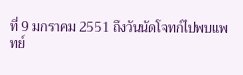ที่ 9 มกราคม 2551 ถึงวันนัดโจทก์ไปพบแพทย์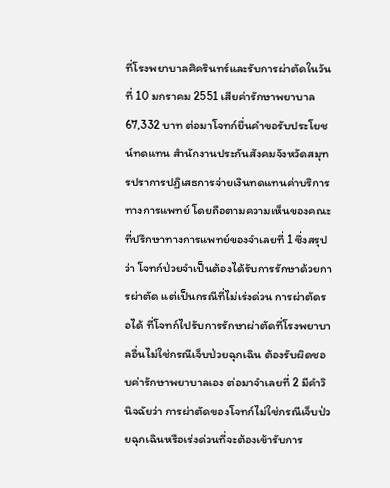ที่โรงพยาบาลศิครินทร์และรับการผ่าตัดในวันที่ 10 มกราคม 2551 เสียค่ารักษาพยาบาล 67,332 บาท ต่อมาโจทก์ยื่นคำขอรับประโยชน์ทดแทน สำนักงานประกันสังคมจังหวัดสมุทรปราการปฏิเสธการจ่ายเงินทดแทนค่าบริการทางการแพทย์ โดยถือตามความเห็นของคณะที่ปรึกษาทางการแพทย์ของจำเลยที่ 1 ซึ่งสรุปว่า โจทก์ป่วยจำเป็นต้องได้รับการรักษาด้วยการผ่าตัด แต่เป็นกรณีที่ไม่เร่งด่วน การผ่าตัดรอได้ ที่โจทก์ไปรับการรักษาผ่าตัดที่โรงพยาบาลอื่นไม่ใช่กรณีเจ็บป่วยฉุกเฉิน ต้องรับผิดชอบค่ารักษาพยาบาลเอง ต่อมาจำเลยที่ 2 มีคำวินิจฉัยว่า การผ่าตัดของโจทก์ไม่ใช่กรณีเจ็บป่วยฉุกเฉินหรือเร่งด่วนที่จะต้องเข้ารับการ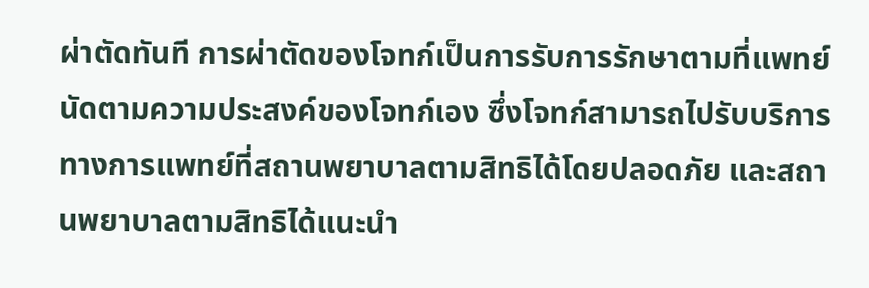ผ่าตัดทันที การผ่าตัดของโจทก์เป็นการรับการรักษาตามที่แพทย์นัดตามความประสงค์ของโจทก์เอง ซึ่งโจทก์สามารถไปรับบริการทางการแพทย์ที่สถานพยาบาลตามสิทธิได้โดยปลอดภัย และสถานพยาบาลตามสิทธิได้แนะนำ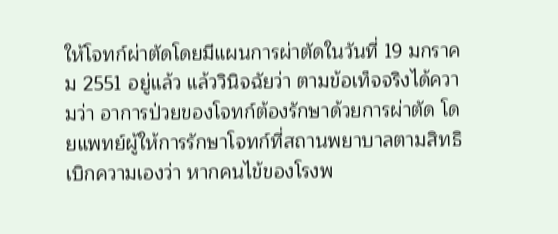ให้โจทก์ผ่าตัดโดยมีแผนการผ่าตัดในวันที่ 19 มกราคม 2551 อยู่แล้ว แล้ววินิจฉัยว่า ตามข้อเท็จจริงได้ความว่า อาการป่วยของโจทก์ต้องรักษาด้วยการผ่าตัด โดยแพทย์ผู้ให้การรักษาโจทก์ที่สถานพยาบาลตามสิทธิเบิกความเองว่า หากคนไข้ของโรงพ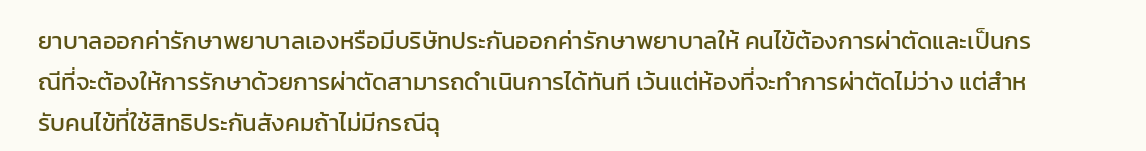ยาบาลออกค่ารักษาพยาบาลเองหรือมีบริษัทประกันออกค่ารักษาพยาบาลให้ คนไข้ต้องการผ่าตัดและเป็นกรณีที่จะต้องให้การรักษาด้วยการผ่าตัดสามารถดำเนินการได้ทันที เว้นแต่ห้องที่จะทำการผ่าตัดไม่ว่าง แต่สำหรับคนไข้ที่ใช้สิทธิประกันสังคมถ้าไม่มีกรณีฉุ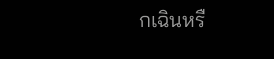กเฉินหรื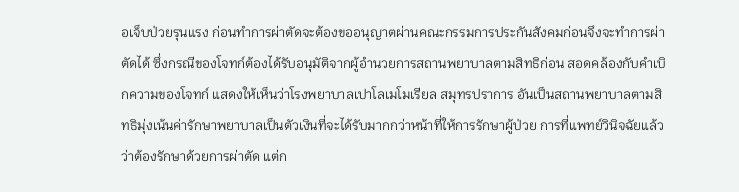อเจ็บป่วยรุนแรง ก่อนทำการผ่าตัดจะต้องขออนุญาตผ่านคณะกรรมการประกันสังคมก่อนจึงจะทำการผ่าตัดได้ ซึ่งกรณีของโจทก์ต้องได้รับอนุมัติจากผู้อำนวยการสถานพยาบาลตามสิทธิก่อน สอดคล้องกับคำเบิกความของโจทก์ แสดงให้เห็นว่าโรงพยาบาลเปาโลเมโมเรียล สมุทรปราการ อันเป็นสถานพยาบาลตามสิทธิมุ่งเน้นค่ารักษาพยาบาลเป็นตัวเงินที่จะได้รับมากกว่าหน้าที่ให้การรักษาผู้ป่วย การที่แพทย์วินิจฉัยแล้วว่าต้องรักษาด้วยการผ่าตัด แต่ก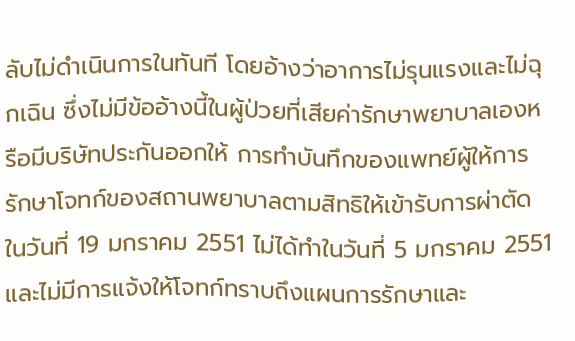ลับไม่ดำเนินการในทันที โดยอ้างว่าอาการไม่รุนแรงและไม่ฉุกเฉิน ซึ่งไม่มีข้ออ้างนี้ในผู้ป่วยที่เสียค่ารักษาพยาบาลเองหรือมีบริษัทประกันออกให้ การทำบันทึกของแพทย์ผู้ให้การรักษาโจทก์ของสถานพยาบาลตามสิทธิให้เข้ารับการผ่าตัดในวันที่ 19 มกราคม 2551 ไม่ได้ทำในวันที่ 5 มกราคม 2551 และไม่มีการแจ้งให้โจทก์ทราบถึงแผนการรักษาและ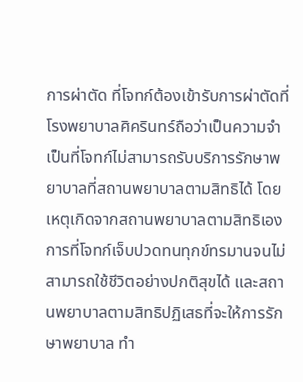การผ่าตัด ที่โจทก์ต้องเข้ารับการผ่าตัดที่โรงพยาบาลศิครินทร์ถือว่าเป็นความจำเป็นที่โจทก์ไม่สามารถรับบริการรักษาพยาบาลที่สถานพยาบาลตามสิทธิได้ โดยเหตุเกิดจากสถานพยาบาลตามสิทธิเอง การที่โจทก์เจ็บปวดทนทุกข์ทรมานจนไม่สามารถใช้ชีวิตอย่างปกติสุขได้ และสถานพยาบาลตามสิทธิปฏิเสธที่จะให้การรักษาพยาบาล ทำ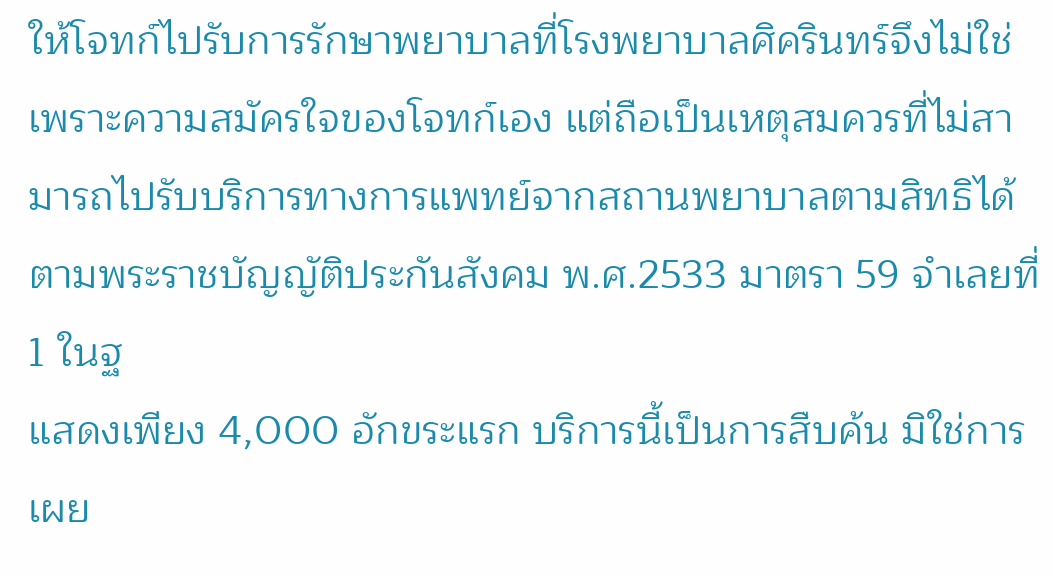ให้โจทก์ไปรับการรักษาพยาบาลที่โรงพยาบาลศิครินทร์จึงไม่ใช่เพราะความสมัครใจของโจทก์เอง แต่ถือเป็นเหตุสมควรที่ไม่สามารถไปรับบริการทางการแพทย์จากสถานพยาบาลตามสิทธิได้ ตามพระราชบัญญัติประกันสังคม พ.ศ.2533 มาตรา 59 จำเลยที่ 1 ในฐ
แสดงเพียง 4,000 อักขระแรก บริการนี้เป็นการสืบค้น มิใช่การเผย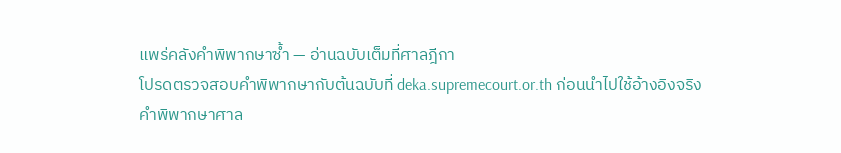แพร่คลังคำพิพากษาซ้ำ — อ่านฉบับเต็มที่ศาลฎีกา
โปรดตรวจสอบคำพิพากษากับต้นฉบับที่ deka.supremecourt.or.th ก่อนนำไปใช้อ้างอิงจริง
คำพิพากษาศาล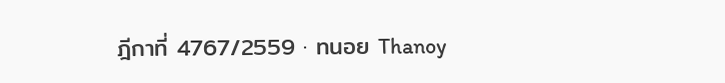ฎีกาที่ 4767/2559 · ทนอย Thanoy